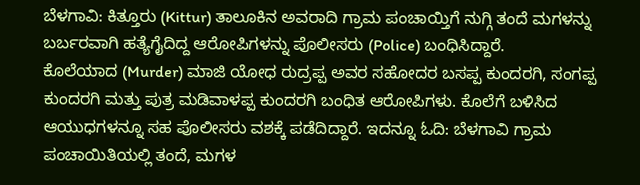ಬೆಳಗಾವಿ: ಕಿತ್ತೂರು (Kittur) ತಾಲೂಕಿನ ಅವರಾದಿ ಗ್ರಾಮ ಪಂಚಾಯ್ತಿಗೆ ನುಗ್ಗಿ ತಂದೆ ಮಗಳನ್ನು ಬರ್ಬರವಾಗಿ ಹತ್ಯೆಗೈದಿದ್ದ ಆರೋಪಿಗಳನ್ನು ಪೊಲೀಸರು (Police) ಬಂಧಿಸಿದ್ದಾರೆ.
ಕೊಲೆಯಾದ (Murder) ಮಾಜಿ ಯೋಧ ರುದ್ರಪ್ಪ ಅವರ ಸಹೋದರ ಬಸಪ್ಪ ಕುಂದರಗಿ, ಸಂಗಪ್ಪ ಕುಂದರಗಿ ಮತ್ತು ಪುತ್ರ ಮಡಿವಾಳಪ್ಪ ಕುಂದರಗಿ ಬಂಧಿತ ಆರೋಪಿಗಳು. ಕೊಲೆಗೆ ಬಳಿಸಿದ ಆಯುಧಗಳನ್ನೂ ಸಹ ಪೊಲೀಸರು ವಶಕ್ಕೆ ಪಡೆದಿದ್ದಾರೆ. ಇದನ್ನೂ ಓದಿ: ಬೆಳಗಾವಿ ಗ್ರಾಮ ಪಂಚಾಯಿತಿಯಲ್ಲಿ ತಂದೆ, ಮಗಳ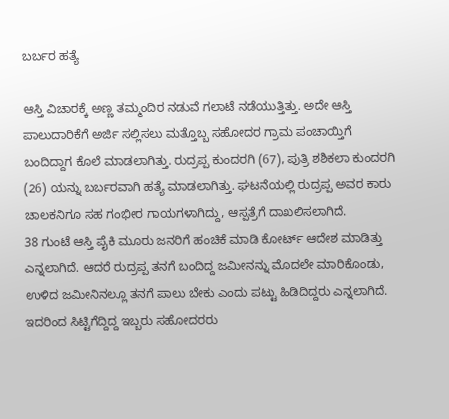ಬರ್ಬರ ಹತ್ಯೆ

ಆಸ್ತಿ ವಿಚಾರಕ್ಕೆ ಅಣ್ಣ ತಮ್ಮಂದಿರ ನಡುವೆ ಗಲಾಟೆ ನಡೆಯುತ್ತಿತ್ತು. ಅದೇ ಆಸ್ತಿ ಪಾಲುದಾರಿಕೆಗೆ ಅರ್ಜಿ ಸಲ್ಲಿಸಲು ಮತ್ತೊಬ್ಬ ಸಹೋದರ ಗ್ರಾಮ ಪಂಚಾಯ್ತಿಗೆ ಬಂದಿದ್ದಾಗ ಕೊಲೆ ಮಾಡಲಾಗಿತ್ತು. ರುದ್ರಪ್ಪ ಕುಂದರಗಿ (67), ಪುತ್ರಿ ಶಶಿಕಲಾ ಕುಂದರಗಿ (26) ಯನ್ನು ಬರ್ಬರವಾಗಿ ಹತ್ಯೆ ಮಾಡಲಾಗಿತ್ತು. ಘಟನೆಯಲ್ಲಿ ರುದ್ರಪ್ಪ ಅವರ ಕಾರು ಚಾಲಕನಿಗೂ ಸಹ ಗಂಭೀರ ಗಾಯಗಳಾಗಿದ್ದು, ಆಸ್ಪತ್ರೆಗೆ ದಾಖಲಿಸಲಾಗಿದೆ.
38 ಗುಂಟೆ ಆಸ್ತಿ ಪೈಕಿ ಮೂರು ಜನರಿಗೆ ಹಂಚಿಕೆ ಮಾಡಿ ಕೋರ್ಟ್ ಆದೇಶ ಮಾಡಿತ್ತು ಎನ್ನಲಾಗಿದೆ. ಆದರೆ ರುದ್ರಪ್ಪ ತನಗೆ ಬಂದಿದ್ದ ಜಮೀನನ್ನು ಮೊದಲೇ ಮಾರಿಕೊಂಡು, ಉಳಿದ ಜಮೀನಿನಲ್ಲೂ ತನಗೆ ಪಾಲು ಬೇಕು ಎಂದು ಪಟ್ಟು ಹಿಡಿದಿದ್ದರು ಎನ್ನಲಾಗಿದೆ. ಇದರಿಂದ ಸಿಟ್ಟಿಗೆದ್ದಿದ್ದ ಇಬ್ಬರು ಸಹೋದರರು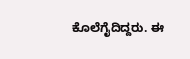ಕೊಲೆಗೈದಿದ್ದರು. ಈ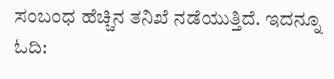ಸಂಬಂಧ ಹೆಚ್ಚಿನ ತನಿಖೆ ನಡೆಯುತ್ತಿದೆ. ಇದನ್ನೂ ಓದಿ: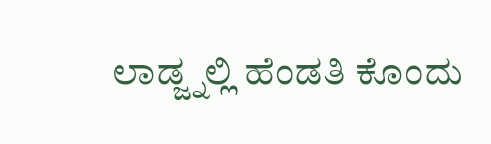ಲಾಡ್ಜ್ನಲ್ಲಿ ಹೆಂಡತಿ ಕೊಂದು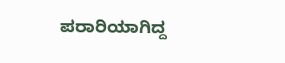ಪರಾರಿಯಾಗಿದ್ದ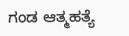ಗಂಡ ಆತ್ಮಹತ್ಯೆ